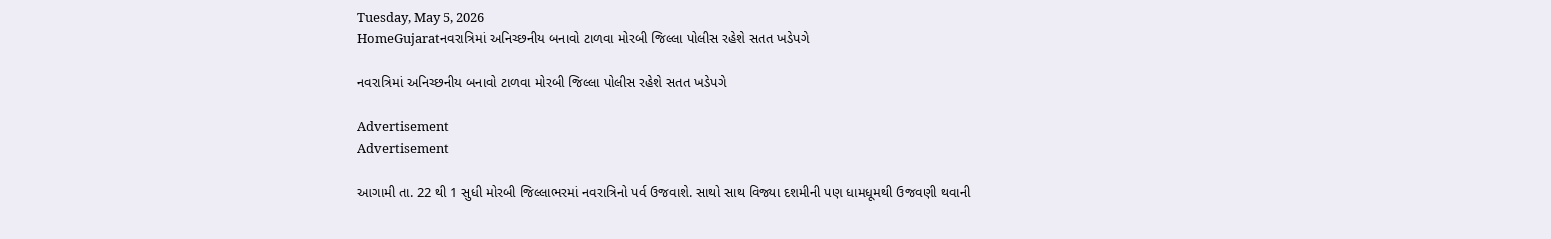Tuesday, May 5, 2026
HomeGujaratનવરાત્રિમાં અનિચ્છનીય બનાવો ટાળવા મોરબી જિલ્લા પોલીસ રહેશે સતત ખડેપગે

નવરાત્રિમાં અનિચ્છનીય બનાવો ટાળવા મોરબી જિલ્લા પોલીસ રહેશે સતત ખડેપગે

Advertisement
Advertisement

આગામી તા. 22 થી 1 સુધી મોરબી જિલ્લાભરમાં નવરાત્રિનો પર્વ ઉજવાશે. સાથો સાથ વિજ્યા દશમીની પણ ધામધૂમથી ઉજવણી થવાની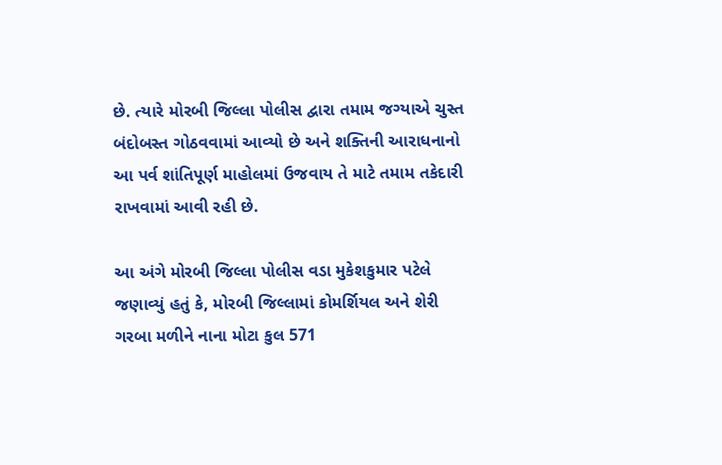છે. ત્યારે મોરબી જિલ્લા પોલીસ દ્વારા તમામ જગ્યાએ ચુસ્ત બંદોબસ્ત ગોઠવવામાં આવ્યો છે અને શક્તિની આરાધનાનો આ પર્વ શાંતિપૂર્ણ માહોલમાં ઉજવાય તે માટે તમામ તકેદારી રાખવામાં આવી રહી છે.

આ અંગે મોરબી જિલ્લા પોલીસ વડા મુકેશકુમાર પટેલે જણાવ્યું હતું કે, મોરબી જિલ્લામાં કોમર્શિયલ અને શેરી ગરબા મળીને નાના મોટા કુલ 571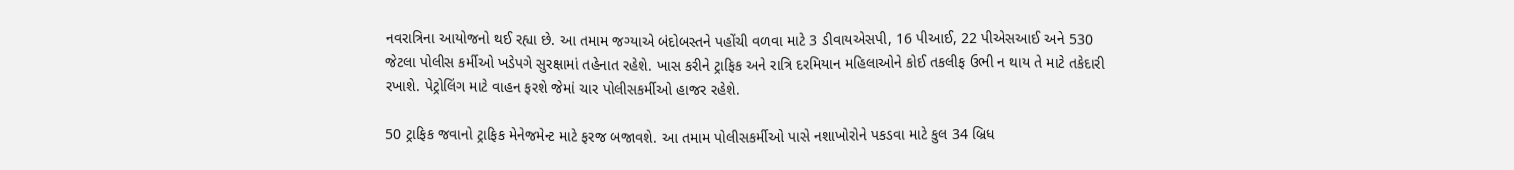નવરાત્રિના આયોજનો થઈ રહ્યા છે. આ તમામ જગ્યાએ બંદોબસ્તને પહોંચી વળવા માટે 3 ડીવાયએસપી, 16 પીઆઈ, 22 પીએસઆઈ અને 530 જેટલા પોલીસ કર્મીઓ ખડેપગે સુરક્ષામાં તહેનાત રહેશે. ખાસ કરીને ટ્રાફિક અને રાત્રિ દરમિયાન મહિલાઓને કોઈ તકલીફ ઉભી ન થાય તે માટે તકેદારી રખાશે. પેટ્રોલિંગ માટે વાહન ફરશે જેમાં ચાર પોલીસકર્મીઓ હાજર રહેશે.

50 ટ્રાફિક જવાનો ટ્રાફિક મેનેજમેન્ટ માટે ફરજ બજાવશે. આ તમામ પોલીસકર્મીઓ પાસે નશાખોરોને પકડવા માટે કુલ 34 બ્રિધ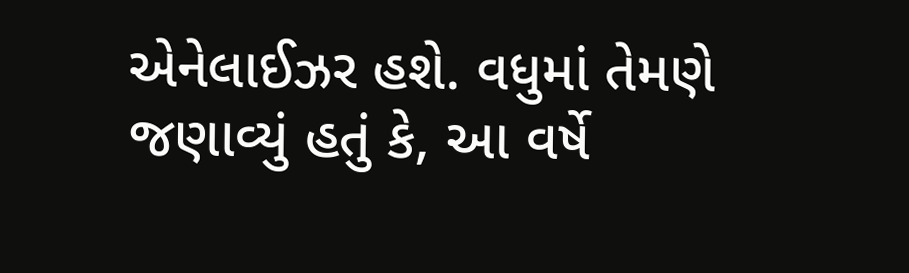એનેલાઈઝર હશે. વધુમાં તેમણે જણાવ્યું હતું કે, આ વર્ષે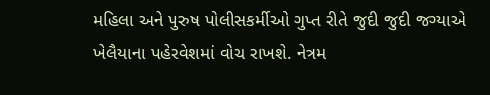મહિલા અને પુરુષ પોલીસકર્મીઓ ગુપ્ત રીતે જુદી જુદી જગ્યાએ ખેલૈયાના પહેરવેશમાં વોચ રાખશે. નેત્રમ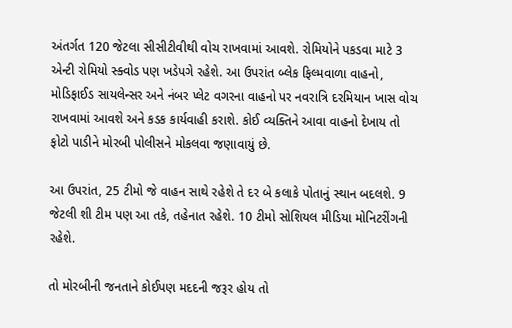અંતર્ગત 120 જેટલા સીસીટીવીથી વોચ રાખવામાં આવશે. રોમિયોને પકડવા માટે 3 એન્ટી રોમિયો સ્ક્વોડ પણ ખડેપગે રહેશે. આ ઉપરાંત બ્લેક ફિલ્મવાળા વાહનો, મોડિફાઈડ સાયલેન્સર અને નંબર પ્લેટ વગરના વાહનો પર નવરાત્રિ દરમિયાન ખાસ વોચ રાખવામાં આવશે અને કડક કાર્યવાહી કરાશે. કોઈ વ્યક્તિને આવા વાહનો દેખાય તો ફોટો પાડીને મોરબી પોલીસને મોકલવા જણાવાયું છે.

આ ઉપરાંત, 25 ટીમો જે વાહન સાથે રહેશે તે દર બે કલાકે પોતાનું સ્થાન બદલશે. 9 જેટલી શી ટીમ પણ આ તકે, તહેનાત રહેશે. 10 ટીમો સોશિયલ મીડિયા મોનિટરીંગની રહેશે.

તો મોરબીની જનતાને કોઈપણ મદદની જરૂર હોય તો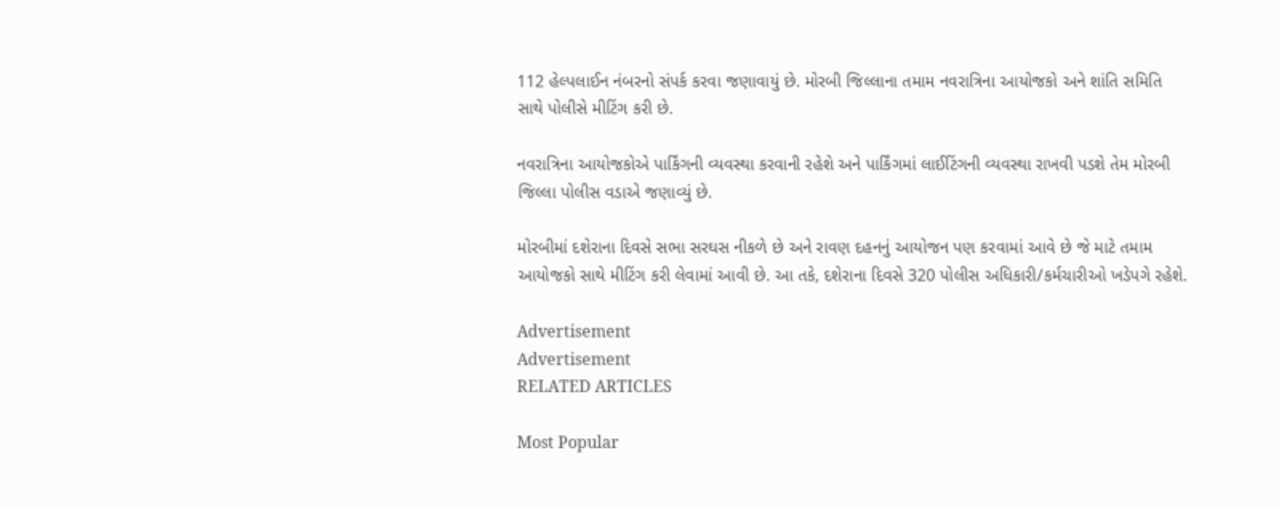112 હેલ્પલાઈન નંબરનો સંપર્ક કરવા જણાવાયું છે. મોરબી જિલ્લાના તમામ નવરાત્રિના આયોજકો અને શાંતિ સમિતિ સાથે પોલીસે મીટિંગ કરી છે.

નવરાત્રિના આયોજકોએ પાર્કિંગની વ્યવસ્થા કરવાની રહેશે અને પાર્કિંગમાં લાઈટિંગની વ્યવસ્થા રાખવી પડશે તેમ મોરબી જિલ્લા પોલીસ વડાએ જણાવ્યું છે.

મોરબીમાં દશેરાના દિવસે સભા સરઘસ નીકળે છે અને રાવણ દહનનું આયોજન પણ કરવામાં આવે છે જે માટે તમામ આયોજકો સાથે મીટિંગ કરી લેવામાં આવી છે. આ તકે, દશેરાના દિવસે 320 પોલીસ અધિકારી/કર્મચારીઓ ખડેપગે રહેશે.

Advertisement
Advertisement
RELATED ARTICLES

Most Popular